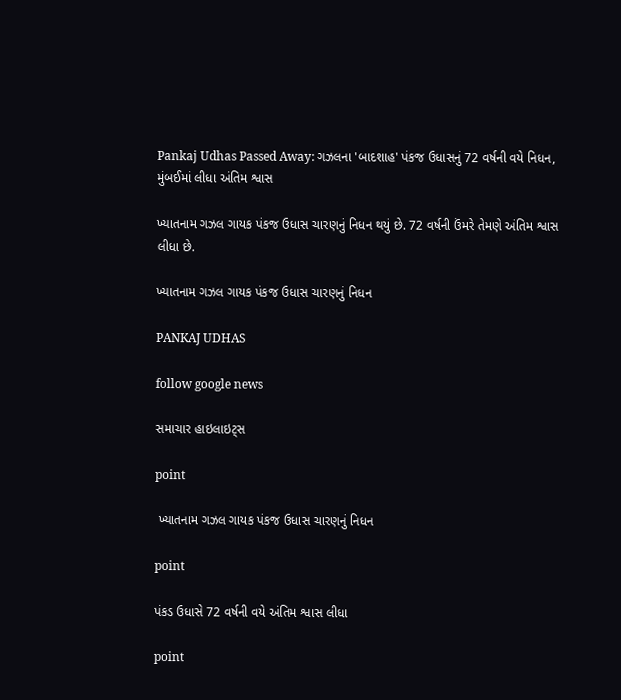Pankaj Udhas Passed Away: ગઝલના 'બાદશાહ' પંકજ ઉધાસનું 72 વર્ષની વયે નિધન, મુંબઈમાં લીધા અંતિમ શ્વાસ

ખ્યાતનામ ગઝલ ગાયક પંકજ ઉધાસ ચારણનું નિધન થયું છે. 72 વર્ષની ઉંમરે તેમણે અંતિમ શ્વાસ લીધા છે.

ખ્યાતનામ ગઝલ ગાયક પંકજ ઉધાસ ચારણનું નિધન

PANKAJ UDHAS

follow google news

સમાચાર હાઇલાઇટ્સ

point

 ખ્યાતનામ ગઝલ ગાયક પંકજ ઉધાસ ચારણનું નિધન

point

પંકડ ઉધાસે 72 વર્ષની વયે અંતિમ શ્વાસ લીધા

point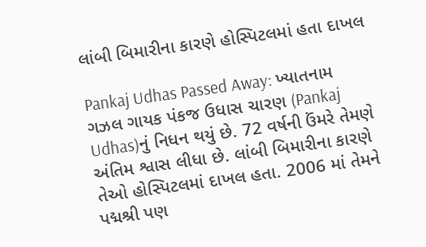લાંબી બિમારીના કારણે હોસ્પિટલમાં હતા દાખલ

Pankaj Udhas Passed Away: ખ્યાતનામ ગઝલ ગાયક પંકજ ઉધાસ ચારણ (Pankaj Udhas)નું નિધન થયું છે. 72 વર્ષની ઉંમરે તેમણે અંતિમ શ્વાસ લીધા છે. લાંબી બિમારીના કારણે તેઓ હોસ્પિટલમાં દાખલ હતા. 2006 માં તેમને પદ્મશ્રી પણ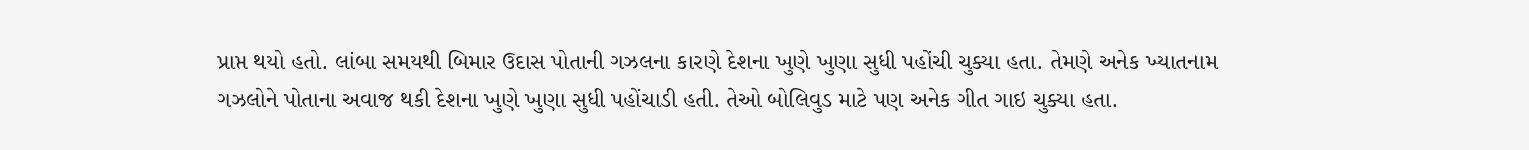પ્રાપ્ત થયો હતો. લાંબા સમયથી બિમાર ઉદાસ પોતાની ગઝલના કારણે દેશના ખુણે ખુણા સુધી પહોંચી ચુક્યા હતા. તેમણે અનેક ખ્યાતનામ ગઝલોને પોતાના અવાજ થકી દેશના ખુણે ખુણા સુધી પહોંચાડી હતી. તેઓ બોલિવુડ માટે પણ અનેક ગીત ગાઇ ચુક્યા હતા.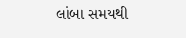લાંબા સમયથી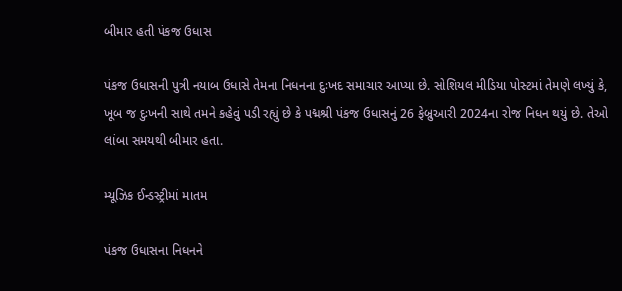બીમાર હતી પંકજ ઉધાસ

પંકજ ઉધાસની પુત્રી નયાબ ઉધાસે તેમના નિધનના દુઃખદ સમાચાર આપ્યા છે. સોશિયલ મીડિયા પોસ્ટમાં તેમણે લખ્યું કે, ખૂબ જ દુઃખની સાથે તમને કહેવું પડી રહ્યું છે કે પદ્મશ્રી પંકજ ઉધાસનું 26 ફેબ્રુઆરી 2024ના રોજ નિધન થયું છે. તેઓ લાંબા સમયથી બીમાર હતા.

મ્યૂઝિક ઈન્ડસ્ટ્રીમાં માતમ

પંકજ ઉધાસના નિધનને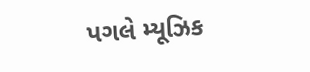પગલે મ્યૂઝિક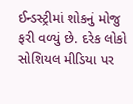ઈન્ડસ્ટ્રીમાં શોકનું મોજુ ફરી વળ્યું છે. દરેક લોકો સોશિયલ મીડિયા પર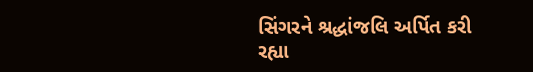સિંગરને શ્રદ્ધાંજલિ અર્પિત કરી રહ્યા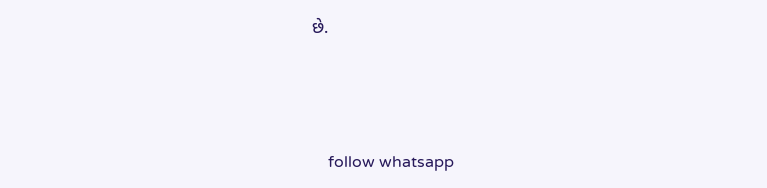છે.




    follow whatsapp